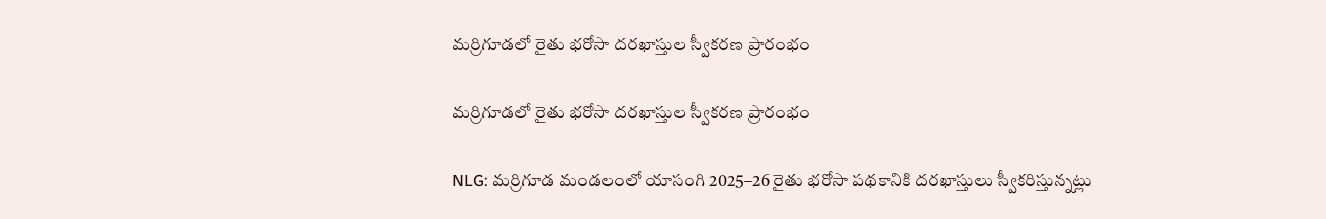మర్రిగూడలో రైతు భరోసా దరఖాస్తుల స్వీకరణ ప్రారంభం

మర్రిగూడలో రైతు భరోసా దరఖాస్తుల స్వీకరణ ప్రారంభం

NLG: మర్రిగూడ మండలంలో యాసంగి 2025–26 రైతు భరోసా పథకానికి దరఖాస్తులు స్వీకరిస్తున్నట్లు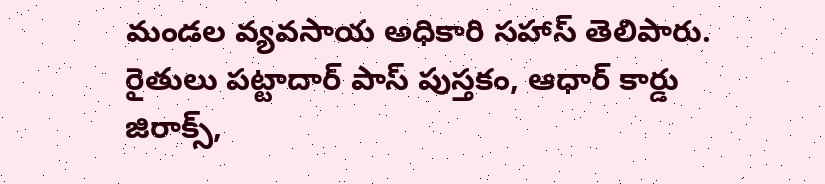మండల వ్యవసాయ అధికారి సహాస్ తెలిపారు. రైతులు పట్టాదార్ పాస్ పుస్తకం, ఆధార్ కార్డు జిరాక్స్,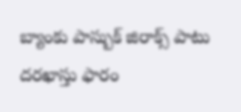బ్యాంకు పాస్బుక్ జిరాక్స్ పాటు దరఖాస్తు ఫారం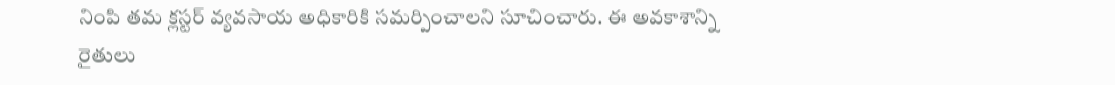నింపి తమ క్లస్టర్ వ్యవసాయ అధికారికి సమర్పించాలని సూచించారు. ఈ అవకాశాన్ని రైతులు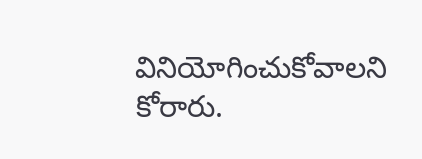వినియోగించుకోవాలని కోరారు.